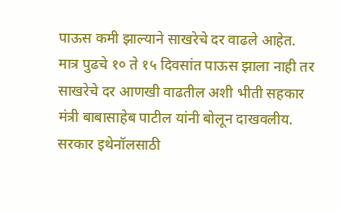पाऊस कमी झाल्याने साखरेचे दर वाढले आहेत. मात्र पुढचे १० ते १५ दिवसांत पाऊस झाला नाही तर साखरेचे दर आणखी वाढतील अशी भीती सहकार मंत्री बाबासाहेब पाटील यांनी बोलून दाखवलीय. सरकार इथेनॉलसाठी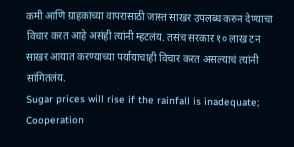कमी आणि ग्राहकांच्या वापरासाठी जास्त साखर उपलब्ध करुन देण्याचा विचार करत आहे असंही त्यांनी म्हटलंय. तसंच सरकार १० लाख टन साखर आयात करण्याच्या पर्यायाचाही विचार करत असल्याचं त्यांनी सांगितलंय.
Sugar prices will rise if the rainfall is inadequate; Cooperation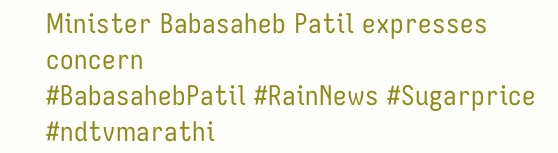Minister Babasaheb Patil expresses concern
#BabasahebPatil #RainNews #Sugarprice #ndtvmarathi